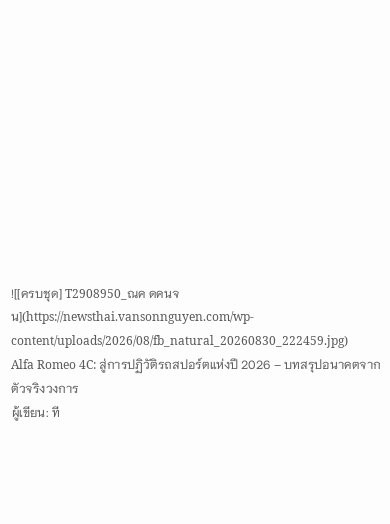![[ครบชุด] T2908950_ณค ดคนจน](https://newsthai.vansonnguyen.com/wp-content/uploads/2026/08/fb_natural_20260830_222459.jpg)
Alfa Romeo 4C: สู่การปฏิวัติรถสปอร์ตแห่งปี 2026 – บทสรุปอนาคตจากตัวจริงวงการ
ผู้เขียน: ที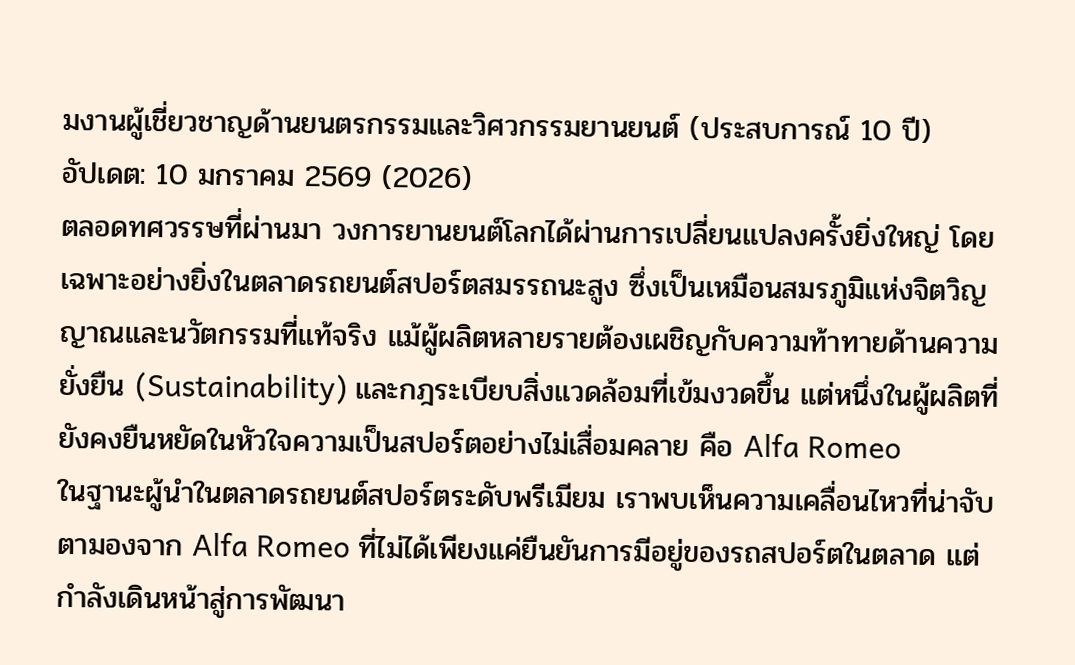มงานผู้เชี่ยวชาญด้านยนตรกรรมและวิศวกรรมยานยนต์ (ประสบการณ์ 10 ปี)
อัปเดต: 10 มกราคม 2569 (2026)
ตลอดทศวรรษที่ผ่านมา วงการยานยนต์โลกได้ผ่านการเปลี่ยนแปลงครั้งยิ่งใหญ่ โดยเฉพาะอย่างยิ่งในตลาดรถยนต์สปอร์ตสมรรถนะสูง ซึ่งเป็นเหมือนสมรภูมิแห่งจิตวิญญาณและนวัตกรรมที่แท้จริง แม้ผู้ผลิตหลายรายต้องเผชิญกับความท้าทายด้านความยั่งยืน (Sustainability) และกฎระเบียบสิ่งแวดล้อมที่เข้มงวดขึ้น แต่หนึ่งในผู้ผลิตที่ยังคงยืนหยัดในหัวใจความเป็นสปอร์ตอย่างไม่เสื่อมคลาย คือ Alfa Romeo
ในฐานะผู้นำในตลาดรถยนต์สปอร์ตระดับพรีเมียม เราพบเห็นความเคลื่อนไหวที่น่าจับตามองจาก Alfa Romeo ที่ไม่ได้เพียงแค่ยืนยันการมีอยู่ของรถสปอร์ตในตลาด แต่กำลังเดินหน้าสู่การพัฒนา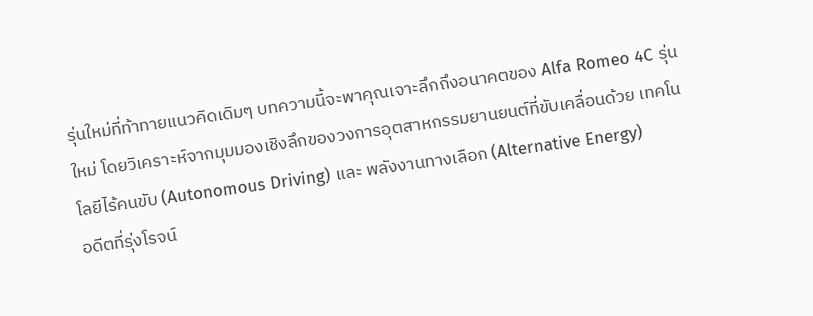รุ่นใหม่ที่ท้าทายแนวคิดเดิมๆ บทความนี้จะพาคุณเจาะลึกถึงอนาคตของ Alfa Romeo 4C รุ่นใหม่ โดยวิเคราะห์จากมุมมองเชิงลึกของวงการอุตสาหกรรมยานยนต์ที่ขับเคลื่อนด้วย เทคโนโลยีไร้คนขับ (Autonomous Driving) และ พลังงานทางเลือก (Alternative Energy)
อดีตที่รุ่งโรจน์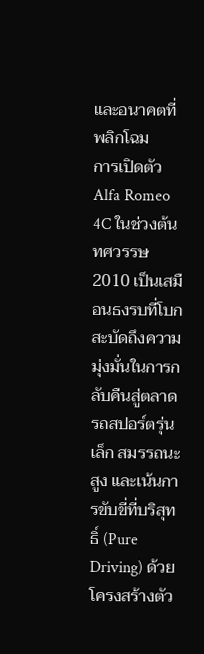และอนาคตที่พลิกโฉม
การเปิดตัว Alfa Romeo 4C ในช่วงต้นทศวรรษ 2010 เป็นเสมือนธงรบที่โบกสะบัดถึงความมุ่งมั่นในการกลับคืนสู่ตลาดรถสปอร์ตรุ่นเล็ก สมรรถนะสูง และเน้นการขับขี่ที่บริสุทธิ์ (Pure Driving) ด้วยโครงสร้างตัว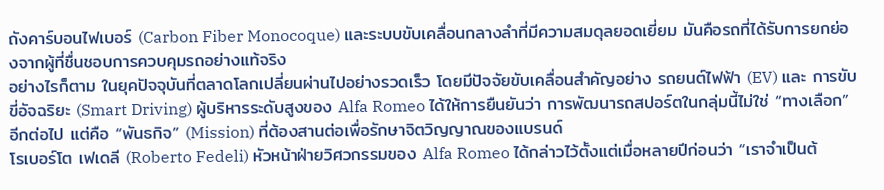ถังคาร์บอนไฟเบอร์ (Carbon Fiber Monocoque) และระบบขับเคลื่อนกลางลำที่มีความสมดุลยอดเยี่ยม มันคือรถที่ได้รับการยกย่องจากผู้ที่ชื่นชอบการควบคุมรถอย่างแท้จริง
อย่างไรก็ตาม ในยุคปัจจุบันที่ตลาดโลกเปลี่ยนผ่านไปอย่างรวดเร็ว โดยมีปัจจัยขับเคลื่อนสำคัญอย่าง รถยนต์ไฟฟ้า (EV) และ การขับขี่อัจฉริยะ (Smart Driving) ผู้บริหารระดับสูงของ Alfa Romeo ได้ให้การยืนยันว่า การพัฒนารถสปอร์ตในกลุ่มนี้ไม่ใช่ “ทางเลือก” อีกต่อไป แต่คือ “พันธกิจ” (Mission) ที่ต้องสานต่อเพื่อรักษาจิตวิญญาณของแบรนด์
โรเบอร์โต เฟเดลี (Roberto Fedeli) หัวหน้าฝ่ายวิศวกรรมของ Alfa Romeo ได้กล่าวไว้ตั้งแต่เมื่อหลายปีก่อนว่า “เราจำเป็นต้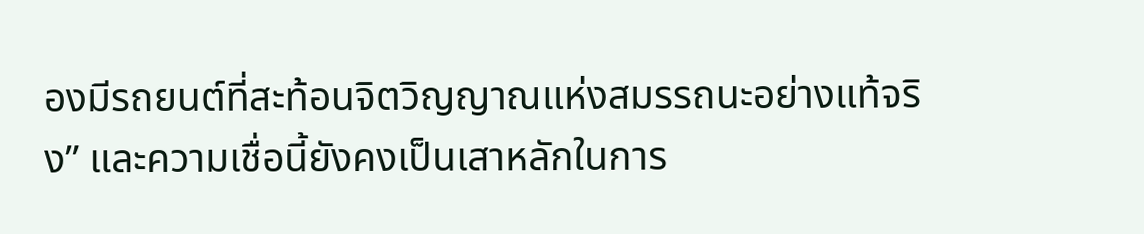องมีรถยนต์ที่สะท้อนจิตวิญญาณแห่งสมรรถนะอย่างแท้จริง” และความเชื่อนี้ยังคงเป็นเสาหลักในการ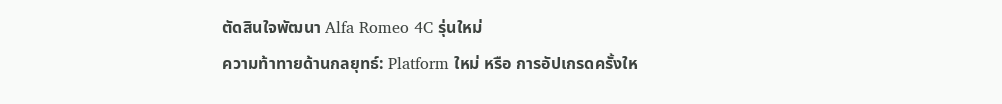ตัดสินใจพัฒนา Alfa Romeo 4C รุ่นใหม่
ความท้าทายด้านกลยุทธ์: Platform ใหม่ หรือ การอัปเกรดครั้งให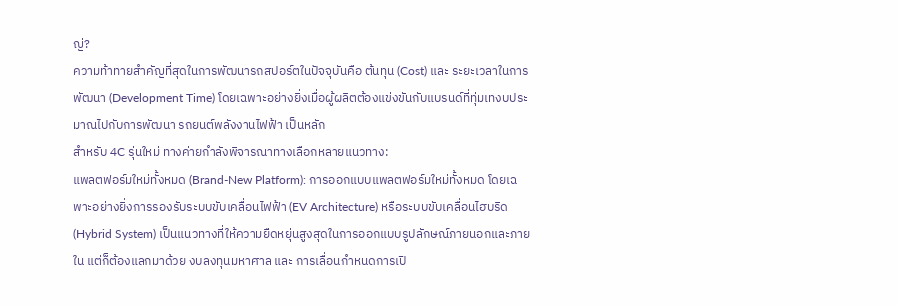ญ่?
ความท้าทายสำคัญที่สุดในการพัฒนารถสปอร์ตในปัจจุบันคือ ต้นทุน (Cost) และ ระยะเวลาในการพัฒนา (Development Time) โดยเฉพาะอย่างยิ่งเมื่อผู้ผลิตต้องแข่งขันกับแบรนด์ที่ทุ่มเทงบประมาณไปกับการพัฒนา รถยนต์พลังงานไฟฟ้า เป็นหลัก
สำหรับ 4C รุ่นใหม่ ทางค่ายกำลังพิจารณาทางเลือกหลายแนวทาง:
แพลตฟอร์มใหม่ทั้งหมด (Brand-New Platform): การออกแบบแพลตฟอร์มใหม่ทั้งหมด โดยเฉพาะอย่างยิ่งการรองรับระบบขับเคลื่อนไฟฟ้า (EV Architecture) หรือระบบขับเคลื่อนไฮบริด (Hybrid System) เป็นแนวทางที่ให้ความยืดหยุ่นสูงสุดในการออกแบบรูปลักษณ์ภายนอกและภายใน แต่ก็ต้องแลกมาด้วย งบลงทุนมหาศาล และ การเลื่อนกำหนดการเปิ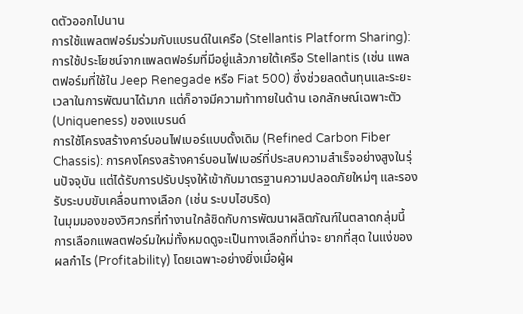ดตัวออกไปนาน
การใช้แพลตฟอร์มร่วมกับแบรนด์ในเครือ (Stellantis Platform Sharing): การใช้ประโยชน์จากแพลตฟอร์มที่มีอยู่แล้วภายใต้เครือ Stellantis (เช่น แพลตฟอร์มที่ใช้ใน Jeep Renegade หรือ Fiat 500) ซึ่งช่วยลดต้นทุนและระยะเวลาในการพัฒนาได้มาก แต่ก็อาจมีความท้าทายในด้าน เอกลักษณ์เฉพาะตัว (Uniqueness) ของแบรนด์
การใช้โครงสร้างคาร์บอนไฟเบอร์แบบดั้งเดิม (Refined Carbon Fiber Chassis): การคงโครงสร้างคาร์บอนไฟเบอร์ที่ประสบความสำเร็จอย่างสูงในรุ่นปัจจุบัน แต่ได้รับการปรับปรุงให้เข้ากับมาตรฐานความปลอดภัยใหม่ๆ และรองรับระบบขับเคลื่อนทางเลือก (เช่น ระบบไฮบริด)
ในมุมมองของวิศวกรที่ทำงานใกล้ชิดกับการพัฒนาผลิตภัณฑ์ในตลาดกลุ่มนี้ การเลือกแพลตฟอร์มใหม่ทั้งหมดดูจะเป็นทางเลือกที่น่าจะ ยากที่สุด ในแง่ของผลกำไร (Profitability) โดยเฉพาะอย่างยิ่งเมื่อผู้ผ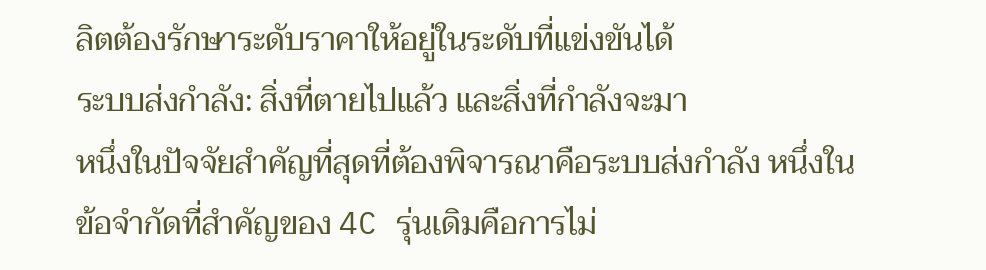ลิตต้องรักษาระดับราคาให้อยู่ในระดับที่แข่งขันได้
ระบบส่งกำลัง: สิ่งที่ตายไปแล้ว และสิ่งที่กำลังจะมา
หนึ่งในปัจจัยสำคัญที่สุดที่ต้องพิจารณาคือระบบส่งกำลัง หนึ่งในข้อจำกัดที่สำคัญของ 4C รุ่นเดิมคือการไม่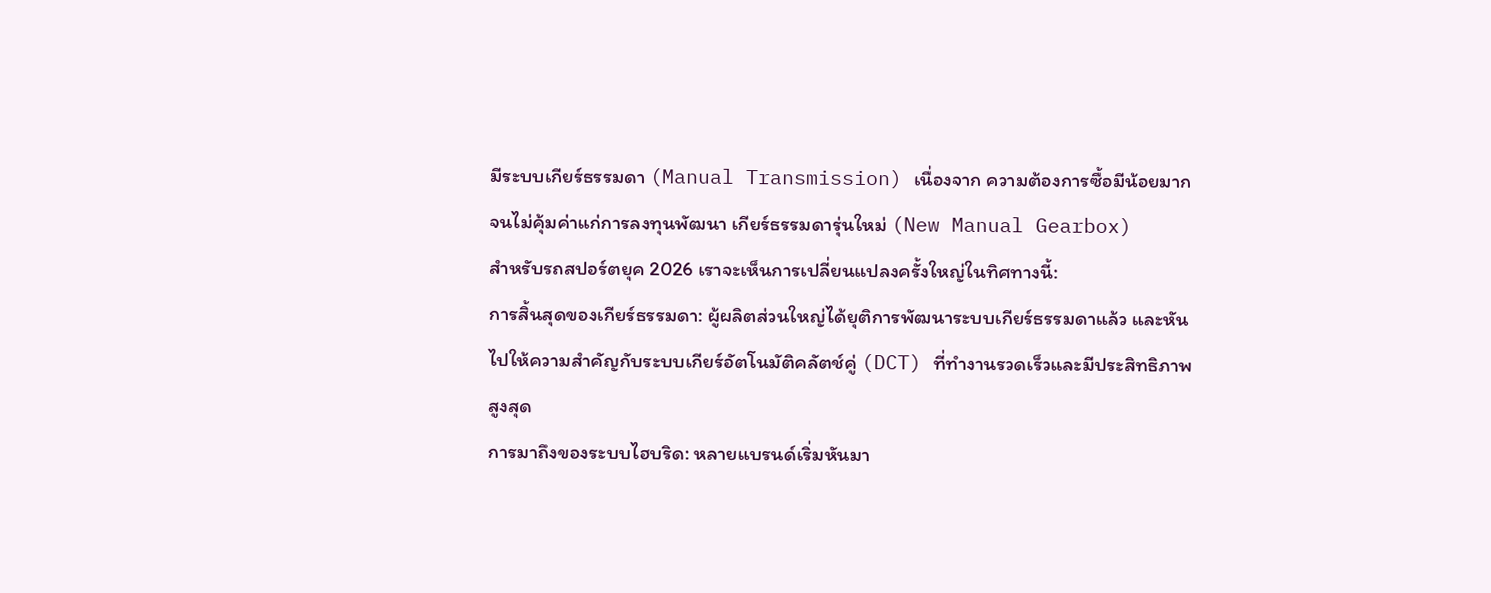มีระบบเกียร์ธรรมดา (Manual Transmission) เนื่องจาก ความต้องการซื้อมีน้อยมาก จนไม่คุ้มค่าแก่การลงทุนพัฒนา เกียร์ธรรมดารุ่นใหม่ (New Manual Gearbox)
สำหรับรถสปอร์ตยุค 2026 เราจะเห็นการเปลี่ยนแปลงครั้งใหญ่ในทิศทางนี้:
การสิ้นสุดของเกียร์ธรรมดา: ผู้ผลิตส่วนใหญ่ได้ยุติการพัฒนาระบบเกียร์ธรรมดาแล้ว และหันไปให้ความสำคัญกับระบบเกียร์อัตโนมัติคลัตช์คู่ (DCT) ที่ทำงานรวดเร็วและมีประสิทธิภาพสูงสุด
การมาถึงของระบบไฮบริด: หลายแบรนด์เริ่มหันมา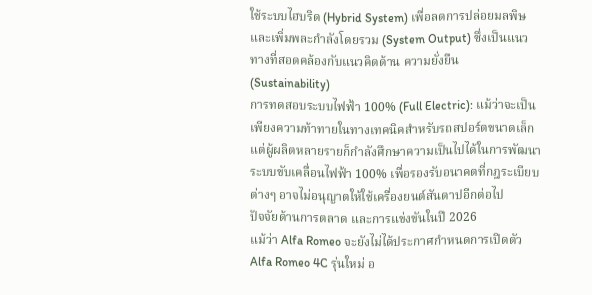ใช้ระบบไฮบริด (Hybrid System) เพื่อลดการปล่อยมลพิษและเพิ่มพละกำลังโดยรวม (System Output) ซึ่งเป็นแนวทางที่สอดคล้องกับแนวคิดด้าน ความยั่งยืน (Sustainability)
การทดสอบระบบไฟฟ้า 100% (Full Electric): แม้ว่าจะเป็นเพียงความท้าทายในทางเทคนิคสำหรับรถสปอร์ตขนาดเล็ก แต่ผู้ผลิตหลายรายก็กำลังศึกษาความเป็นไปได้ในการพัฒนาระบบขับเคลื่อนไฟฟ้า 100% เพื่อรองรับอนาคตที่กฎระเบียบต่างๆ อาจไม่อนุญาตให้ใช้เครื่องยนต์สันดาปอีกต่อไป
ปัจจัยด้านการตลาด และการแข่งขันในปี 2026
แม้ว่า Alfa Romeo จะยังไม่ได้ประกาศกำหนดการเปิดตัว Alfa Romeo 4C รุ่นใหม่ อ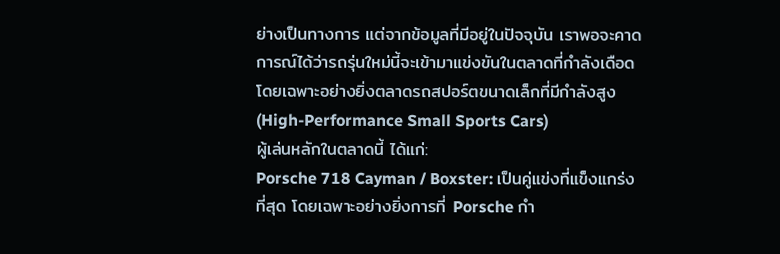ย่างเป็นทางการ แต่จากข้อมูลที่มีอยู่ในปัจจุบัน เราพอจะคาดการณ์ได้ว่ารถรุ่นใหม่นี้จะเข้ามาแข่งขันในตลาดที่กำลังเดือด โดยเฉพาะอย่างยิ่งตลาดรถสปอร์ตขนาดเล็กที่มีกำลังสูง (High-Performance Small Sports Cars)
ผู้เล่นหลักในตลาดนี้ ได้แก่:
Porsche 718 Cayman / Boxster: เป็นคู่แข่งที่แข็งแกร่งที่สุด โดยเฉพาะอย่างยิ่งการที่ Porsche กำ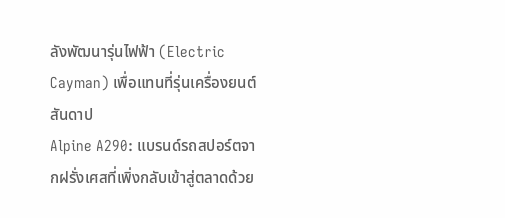ลังพัฒนารุ่นไฟฟ้า (Electric Cayman) เพื่อแทนที่รุ่นเครื่องยนต์สันดาป
Alpine A290: แบรนด์รถสปอร์ตจากฝรั่งเศสที่เพิ่งกลับเข้าสู่ตลาดด้วย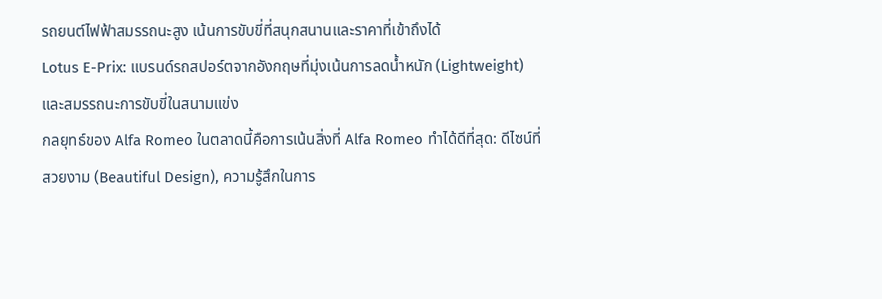รถยนต์ไฟฟ้าสมรรถนะสูง เน้นการขับขี่ที่สนุกสนานและราคาที่เข้าถึงได้
Lotus E-Prix: แบรนด์รถสปอร์ตจากอังกฤษที่มุ่งเน้นการลดน้ำหนัก (Lightweight) และสมรรถนะการขับขี่ในสนามแข่ง
กลยุทธ์ของ Alfa Romeo ในตลาดนี้คือการเน้นสิ่งที่ Alfa Romeo ทำได้ดีที่สุด: ดีไซน์ที่สวยงาม (Beautiful Design), ความรู้สึกในการ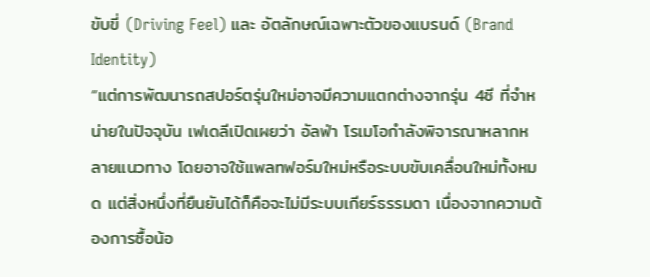ขับขี่ (Driving Feel) และ อัตลักษณ์เฉพาะตัวของแบรนด์ (Brand Identity)
“แต่การพัฒนารถสปอร์ตรุ่นใหม่อาจมีความแตกต่างจากรุ่น 4ซี ที่จำหน่ายในปัจจุบัน เฟเดลีเปิดเผยว่า อัลฟ่า โรเมโอกำลังพิจารณาหลากหลายแนวทาง โดยอาจใช้แพลทฟอร์มใหม่หรือระบบขับเคลื่อนใหม่ทั้งหมด แต่สิ่งหนึ่งที่ยืนยันได้ก็คือจะไม่มีระบบเกียร์ธรรมดา เนื่องจากความต้องการซื้อน้อ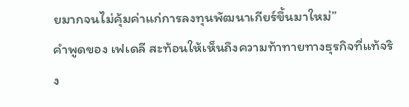ยมากจนไม่คุ้มค่าแก่การลงทุนพัฒนาเกียร์ขึ้นมาใหม่”
คำพูดของ เฟเดลี สะท้อนให้เห็นถึงความท้าทายทางธุรกิจที่แท้จริง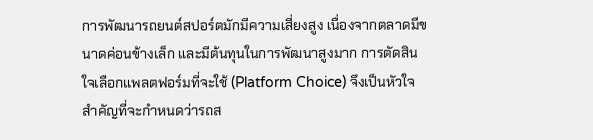การพัฒนารถยนต์สปอร์ตมักมีความเสี่ยงสูง เนื่องจากตลาดมีขนาดค่อนข้างเล็ก และมีต้นทุนในการพัฒนาสูงมาก การตัดสินใจเลือกแพลตฟอร์มที่จะใช้ (Platform Choice) จึงเป็นหัวใจสำคัญที่จะกำหนดว่ารถส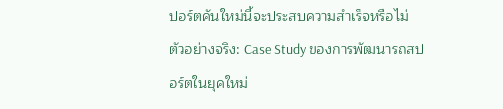ปอร์ตคันใหม่นี้จะประสบความสำเร็จหรือไม่
ตัวอย่างจริง: Case Study ของการพัฒนารถสปอร์ตในยุคใหม่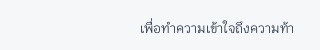เพื่อทำความเข้าใจถึงความท้า